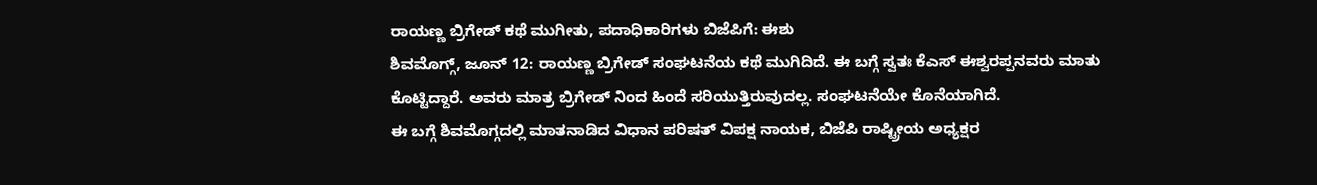ರಾಯಣ್ಣ ಬ್ರಿಗೇಡ್ ಕಥೆ ಮುಗೀತು, ಪದಾಧಿಕಾರಿಗಳು ಬಿಜೆಪಿಗೆ: ಈಶು
ಶಿವಮೊಗ್ಗ್, ಜೂನ್ 12: ರಾಯಣ್ಣ ಬ್ರಿಗೇಡ್ ಸಂಘಟನೆಯ ಕಥೆ ಮುಗಿದಿದೆ. ಈ ಬಗ್ಗೆ ಸ್ವತಃ ಕೆಎಸ್ ಈಶ್ವರಪ್ಪನವರು ಮಾತು ಕೊಟ್ಟಿದ್ದಾರೆ. ಅವರು ಮಾತ್ರ ಬ್ರಿಗೇಡ್ ನಿಂದ ಹಿಂದೆ ಸರಿಯುತ್ತಿರುವುದಲ್ಲ. ಸಂಘಟನೆಯೇ ಕೊನೆಯಾಗಿದೆ.
ಈ ಬಗ್ಗೆ ಶಿವಮೊಗ್ಗದಲ್ಲಿ ಮಾತನಾಡಿದ ವಿಧಾನ ಪರಿಷತ್ ವಿಪಕ್ಷ ನಾಯಕ, ಬಿಜೆಪಿ ರಾಷ್ಟ್ರೀಯ ಅಧ್ಯಕ್ಷರ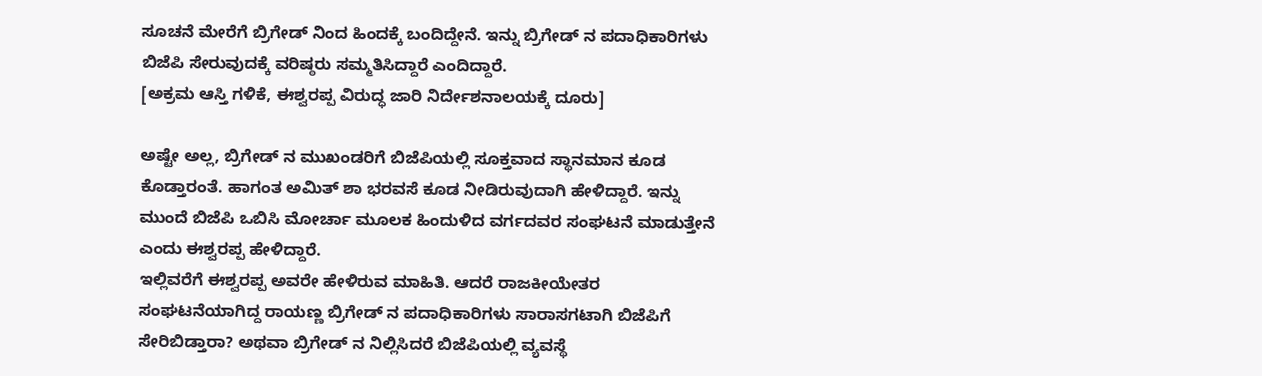ಸೂಚನೆ ಮೇರೆಗೆ ಬ್ರಿಗೇಡ್ ನಿಂದ ಹಿಂದಕ್ಕೆ ಬಂದಿದ್ದೇನೆ. ಇನ್ನು ಬ್ರಿಗೇಡ್ ನ ಪದಾಧಿಕಾರಿಗಳು ಬಿಜೆಪಿ ಸೇರುವುದಕ್ಕೆ ವರಿಷ್ಠರು ಸಮ್ಮತಿಸಿದ್ದಾರೆ ಎಂದಿದ್ದಾರೆ.
[ಅಕ್ರಮ ಆಸ್ತಿ ಗಳಿಕೆ, ಈಶ್ವರಪ್ಪ ವಿರುದ್ಧ ಜಾರಿ ನಿರ್ದೇಶನಾಲಯಕ್ಕೆ ದೂರು]

ಅಷ್ಟೇ ಅಲ್ಲ, ಬ್ರಿಗೇಡ್ ನ ಮುಖಂಡರಿಗೆ ಬಿಜೆಪಿಯಲ್ಲಿ ಸೂಕ್ತವಾದ ಸ್ಥಾನಮಾನ ಕೂಡ ಕೊಡ್ತಾರಂತೆ. ಹಾಗಂತ ಅಮಿತ್ ಶಾ ಭರವಸೆ ಕೂಡ ನೀಡಿರುವುದಾಗಿ ಹೇಳಿದ್ದಾರೆ. ಇನ್ನು ಮುಂದೆ ಬಿಜೆಪಿ ಒಬಿಸಿ ಮೋರ್ಚಾ ಮೂಲಕ ಹಿಂದುಳಿದ ವರ್ಗದವರ ಸಂಘಟನೆ ಮಾಡುತ್ತೇನೆ ಎಂದು ಈಶ್ವರಪ್ಪ ಹೇಳಿದ್ದಾರೆ.
ಇಲ್ಲಿವರೆಗೆ ಈಶ್ವರಪ್ಪ ಅವರೇ ಹೇಳಿರುವ ಮಾಹಿತಿ. ಆದರೆ ರಾಜಕೀಯೇತರ ಸಂಘಟನೆಯಾಗಿದ್ದ ರಾಯಣ್ಣ ಬ್ರಿಗೇಡ್ ನ ಪದಾಧಿಕಾರಿಗಳು ಸಾರಾಸಗಟಾಗಿ ಬಿಜೆಪಿಗೆ ಸೇರಿಬಿಡ್ತಾರಾ? ಅಥವಾ ಬ್ರಿಗೇಡ್ ನ ನಿಲ್ಲಿಸಿದರೆ ಬಿಜೆಪಿಯಲ್ಲಿ ವ್ಯವಸ್ಥೆ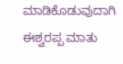ಮಾಡಿಕೊಡುವುದಾಗಿ ಈಶ್ವರಪ್ಪ ಮಾತು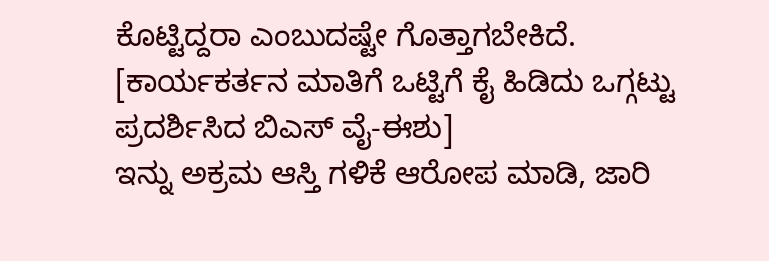ಕೊಟ್ಟಿದ್ದರಾ ಎಂಬುದಷ್ಟೇ ಗೊತ್ತಾಗಬೇಕಿದೆ.
[ಕಾರ್ಯಕರ್ತನ ಮಾತಿಗೆ ಒಟ್ಟಿಗೆ ಕೈ ಹಿಡಿದು ಒಗ್ಗಟ್ಟು ಪ್ರದರ್ಶಿಸಿದ ಬಿಎಸ್ ವೈ-ಈಶು]
ಇನ್ನು ಅಕ್ರಮ ಆಸ್ತಿ ಗಳಿಕೆ ಆರೋಪ ಮಾಡಿ, ಜಾರಿ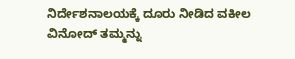ನಿರ್ದೇಶನಾಲಯಕ್ಕೆ ದೂರು ನೀಡಿದ ವಕೀಲ ವಿನೋದ್ ತಮ್ಮನ್ನು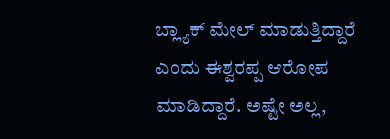ಬ್ಲ್ಯಾಕ್ ಮೇಲ್ ಮಾಡುತ್ತಿದ್ದಾರೆ ಎಂದು ಈಶ್ವರಪ್ಪ ಆರೋಪ ಮಾಡಿದ್ದಾರೆ. ಅಷ್ಟೇ ಅಲ್ಲ,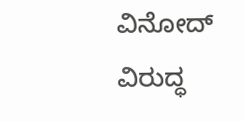ವಿನೋದ್ ವಿರುದ್ಧ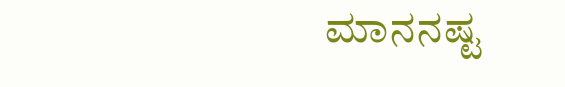ಮಾನನಷ್ಟ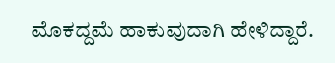ಮೊಕದ್ದಮೆ ಹಾಕುವುದಾಗಿ ಹೇಳಿದ್ದಾರೆ.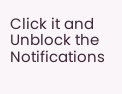Click it and Unblock the Notifications